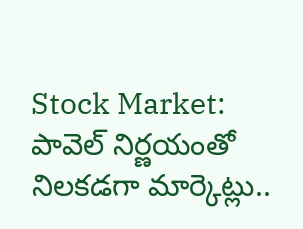Stock Market: పావెల్ నిర్ణయంతో నిలకడగా మార్కెట్లు..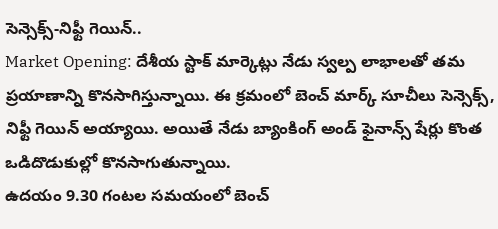సెన్సెక్స్-నిఫ్టీ గెయిన్..
Market Opening: దేశీయ స్టాక్ మార్కెట్లు నేడు స్వల్ప లాభాలతో తమ ప్రయాణాన్ని కొనసాగిస్తున్నాయి. ఈ క్రమంలో బెంచ్ మార్క్ సూచీలు సెన్సెక్స్, నిఫ్టీ గెయిన్ అయ్యాయి. అయితే నేడు బ్యాంకింగ్ అండ్ ఫైనాన్స్ షేర్లు కొంత ఒడిదొడుకుల్లో కొనసాగుతున్నాయి.
ఉదయం 9.30 గంటల సమయంలో బెంచ్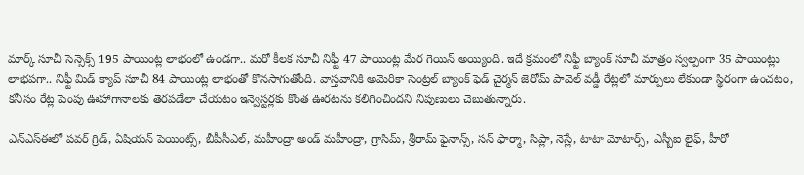మార్క్ సూచీ సెన్సెక్స్ 195 పాయింట్ల లాభంలో ఉండగా.. మరో కీలక సూచీ నిఫ్టీ 47 పాయింట్ల మేర గెయిన్ అయ్యింది. ఇదే క్రమంలో నిఫ్టీ బ్యాంక్ సూచీ మాత్రం స్వల్పంగా 35 పాయింట్లు లాభపగా.. నిఫ్టీ మిడ్ క్యాప్ సూచీ 84 పాయింట్ల లాభంతో కొనసాగుతోంది. వాస్తవానికి అమెరికా సెంట్రల్ బ్యాంక్ ఫెడ్ చైర్మన్ జెరోమ్ పావెల్ వడ్డీ రేట్లలో మార్పులు లేకుండా స్థిరంగా ఉంచటం, కనీసం రేట్ల పెంపు ఊహాగానాలకు తెరపడేలా చేయటం ఇన్వెస్టర్లకు కొంత ఊరటను కలిగించిందని నిపుణులు చెబుతున్నారు.

ఎన్ఎస్ఈలో పవర్ గ్రిడ్, ఏషియన్ పెయింట్స్, బీపీసీఎల్, మహీంద్రా అండ్ మహీంద్రా, గ్రాసిమ్, శ్రీరామ్ ఫైనాన్స్, సన్ ఫార్మా, సిప్లా, నెస్లే, టాటా మోటార్స్, ఎస్బీఐ లైఫ్, హీరో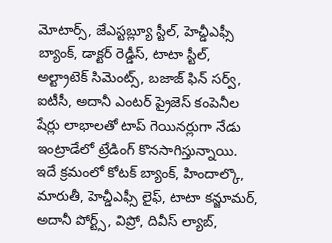మోటార్స్, జేఎస్టబ్ల్యూ స్టీల్, హెచ్డీఎఫ్సీ బ్యాంక్, డాక్టర్ రెడ్డీస్, టాటా స్టీల్, అల్ట్రాటెక్ సిమెంట్స్, బజాజ్ ఫిన్ సర్వ్, ఐటీసీ, అదానీ ఎంటర్ ప్రైజెస్ కంపెనీల షేర్లు లాభాలతో టాప్ గెయినర్లుగా నేడు ఇంట్రాడేలో ట్రేడింగ్ కొనసాగిస్తున్నాయి.
ఇదే క్రమంలో కోటక్ బ్యాంక్, హిందాల్కొ, మారుతీ, హెచ్డీఎఫ్సీ లైఫ్, టాటా కన్జూమర్, అదానీ పోర్ట్స్, విప్రో, దివీస్ ల్యాబ్,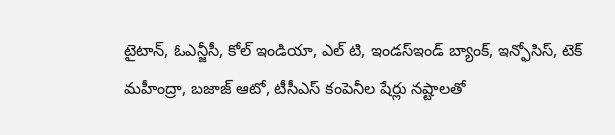టైటాన్, ఓఎన్జీసీ, కోల్ ఇండియా, ఎల్ టి, ఇండస్ఇండ్ బ్యాంక్, ఇన్ఫోసిస్, టెక్ మహీంద్రా, బజాజ్ ఆటో, టీసీఎస్ కంపెనీల షేర్లు నష్టాలతో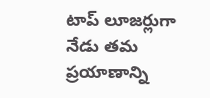టాప్ లూజర్లుగా నేడు తమ ప్రయాణాన్ని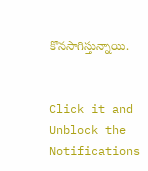కొనసాగిస్తున్నాయి.


Click it and Unblock the Notifications